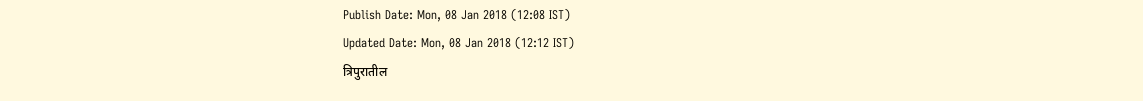Publish Date: Mon, 08 Jan 2018 (12:08 IST)
Updated Date: Mon, 08 Jan 2018 (12:12 IST)
त्रिपुरातील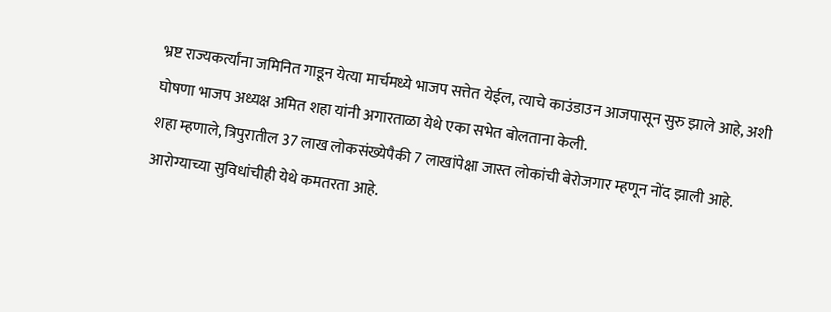भ्रष्ट राज्यकर्त्यांना जमिनित गाडून येत्या मार्चमध्ये भाजप सत्तेत येईल, त्याचे काउंडाउन आजपासून सुरु झाले आहे, अशी घोषणा भाजप अध्यक्ष अमित शहा यांनी अगारताळा येथे एका सभेत बोलताना केली.
शहा म्हणाले, त्रिपुरातील 37 लाख लोकसंख्येपैकी 7 लाखांपेक्षा जास्त लोकांची बेरोजगार म्हणून नोंद झाली आहे. आरोग्याच्या सुविधांचीही येथे कमतरता आहे.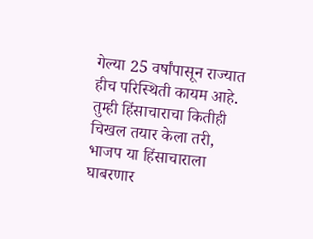गेल्या 25 वर्षांपासून राज्यात हीच परिस्थिती कायम आहे.
तुम्ही हिंसाचाराचा कितीही चिखल तयार केला तरी, भाजप या हिंसाचाराला घाबरणार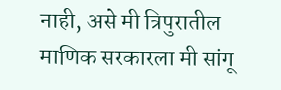नाही, असे मी त्रिपुरातील माणिक सरकारला मी सांगू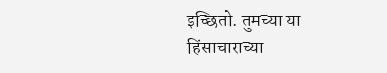इच्छितो. तुमच्या या हिंसाचाराच्या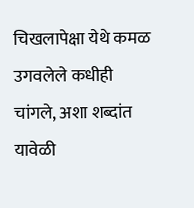चिखलापेक्षा येथे कमळ उगवलेले कधीही चांगले, अशा शब्दांत यावेळी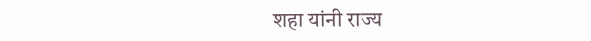शहा यांनी राज्य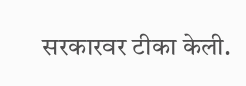सरकारवर टीका केली.